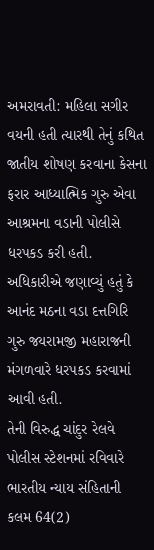અમરાવતી: મહિલા સગીર વયની હતી ત્યારથી તેનું કથિત જાતીય શોષણ કરવાના કેસના ફરાર આધ્યાત્મિક ગુરુ એવા આશ્રમના વડાની પોલીસે ધરપકડ કરી હતી. અધિકારીએ જણાવ્યું હતું કે આનંદ મઠના વડા દત્તગિરિ ગુરુ જયરામજી મહારાજની મંગળવારે ધરપકડ કરવામાં આવી હતી.
તેની વિરુદ્ધ ચાંદુર રેલવે પોલીસ સ્ટેશનમાં રવિવારે ભારતીય ન્યાય સંહિતાની કલમ 64(2)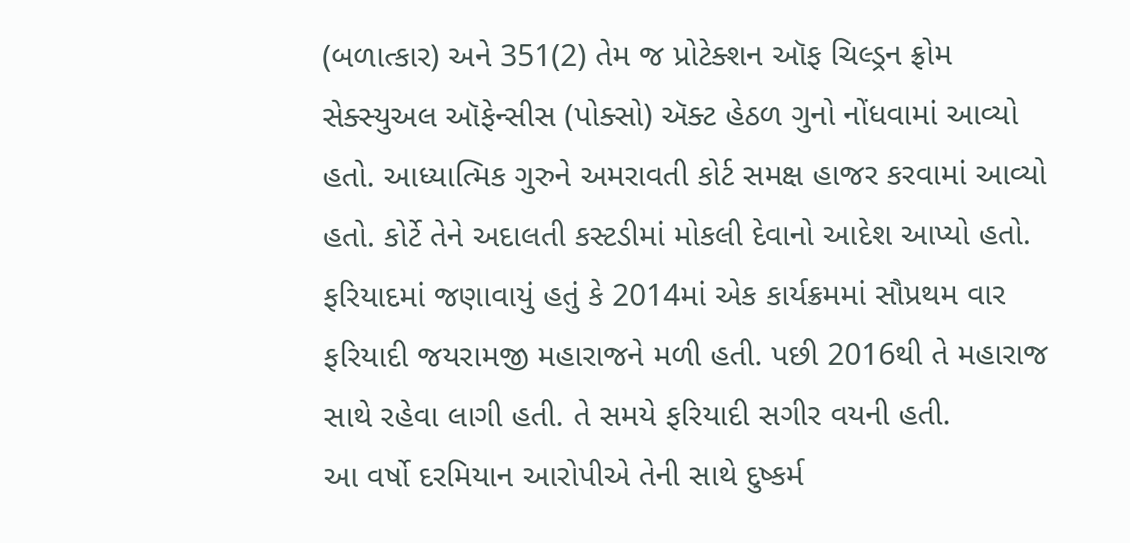(બળાત્કાર) અને 351(2) તેમ જ પ્રોટેક્શન ઑફ ચિલ્ડ્રન ફ્રોમ સેક્સ્યુઅલ ઑફેન્સીસ (પોક્સો) ઍક્ટ હેઠળ ગુનો નોંધવામાં આવ્યો હતો. આધ્યાત્મિક ગુરુને અમરાવતી કોર્ટ સમક્ષ હાજર કરવામાં આવ્યો હતો. કોર્ટે તેને અદાલતી કસ્ટડીમાં મોકલી દેવાનો આદેશ આપ્યો હતો.
ફરિયાદમાં જણાવાયું હતું કે 2014માં એક કાર્યક્રમમાં સૌપ્રથમ વાર ફરિયાદી જયરામજી મહારાજને મળી હતી. પછી 2016થી તે મહારાજ સાથે રહેવા લાગી હતી. તે સમયે ફરિયાદી સગીર વયની હતી.
આ વર્ષો દરમિયાન આરોપીએ તેની સાથે દુષ્કર્મ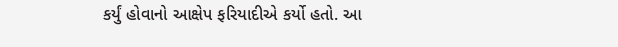કર્યું હોવાનો આક્ષેપ ફરિયાદીએ કર્યો હતો. આ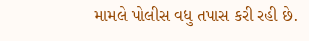મામલે પોલીસ વધુ તપાસ કરી રહી છે.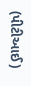(પીટીઆઈ)